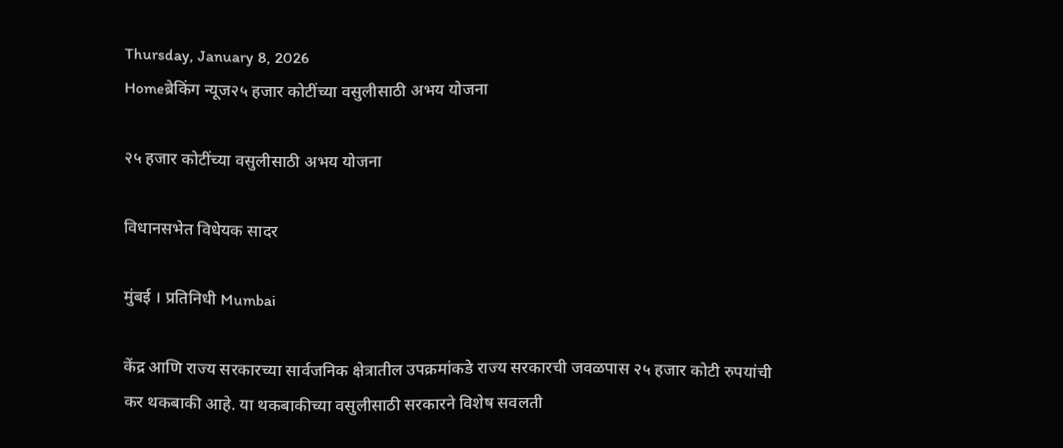Thursday, January 8, 2026
Homeब्रेकिंग न्यूज२५ हजार कोटींच्या वसुलीसाठी अभय योजना

२५ हजार कोटींच्या वसुलीसाठी अभय योजना

विधानसभेत विधेयक सादर

मुंबई । प्रतिनिधी Mumbai

केंद्र आणि राज्य सरकारच्या सार्वजनिक क्षेत्रातील उपक्रमांकडे राज्य सरकारची जवळपास २५ हजार कोटी रुपयांची कर थकबाकी आहे. या थकबाकीच्या वसुलीसाठी सरकारने विशेष सवलती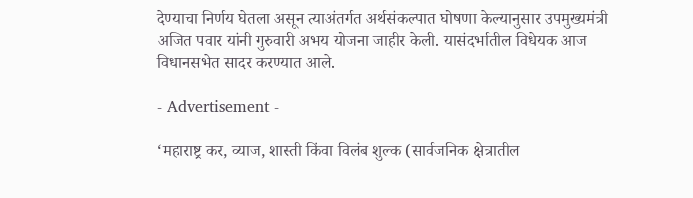देण्याचा निर्णय घेतला असून त्याअंतर्गत अर्थसंकल्पात घोषणा केल्यानुसार उपमुख्यमंत्री अजित पवार यांनी गुरुवारी अभय योजना जाहीर केली. यासंदर्भातील विधेयक आज विधानसभेत सादर करण्यात आले.

- Advertisement -

‘महाराष्ट्र कर, व्याज, शास्ती किंवा विलंब शुल्क (सार्वजनिक क्षेत्रातील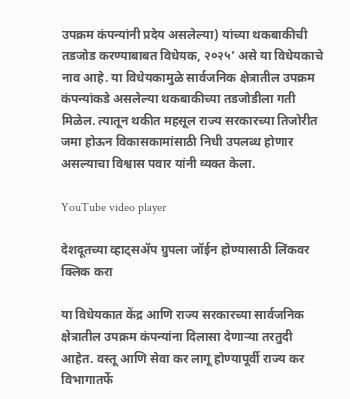उपक्रम कंपन्यांनी प्रदेय असलेल्या) यांच्या थकबाकीची तडजोड करण्याबाबत विधेयक, २०२५’ असे या विधेयकाचे नाव आहे. या विधेयकामुळे सार्वजनिक क्षेत्रातील उपक्रम कंपन्यांकडे असलेल्या थकबाकीच्या तडजोडीला गती मिळेल. त्यातून थकीत महसूल राज्य सरकारच्या तिजोरीत जमा होऊन विकासकामांसाठी निधी उपलब्ध होणार असल्याचा विश्वास पवार यांनी व्यक्त केला.

YouTube video player

देशदूतच्या व्हाट्सॲप ग्रुपला जॉईन होण्यासाठी लिंकवर क्लिक करा

या विधेयकात केंद्र आणि राज्य सरकारच्या सार्वजनिक क्षेत्रातील उपक्रम कंपन्यांना दिलासा देणाऱ्या तरतुदी आहेत. वस्तू आणि सेवा कर लागू होण्यापूर्वी राज्य कर विभागातर्फे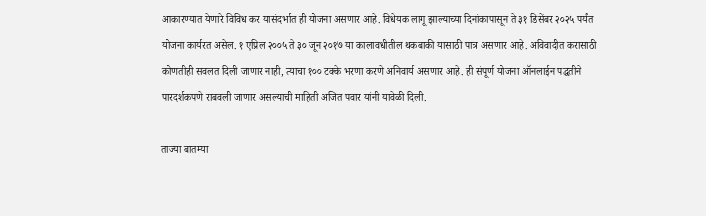आकारण्यात येणारे विविध कर यासंदर्भात ही योजना असणार आहे. विधेयक लागू झाल्याच्या दिनांकापासून ते ३१ डिसेंबर २०२५ पर्यंत योजना कार्यरत असेल. १ एप्रिल २००५ ते ३० जून २०१७ या कालावधीतील थकबाकी यासाठी पात्र असणार आहे. अविवादीत करासाठी कोणतीही सवलत दिली जाणार नाही, त्याचा १०० टक्के भरणा करणे अनिवार्य असणार आहे. ही संपूर्ण योजना ऑनलाईन पद्धतीने पारदर्शकपणे राबवली जाणार असल्याची माहिती अजित पवार यांनी यावेळी दिली.

ताज्या बातम्या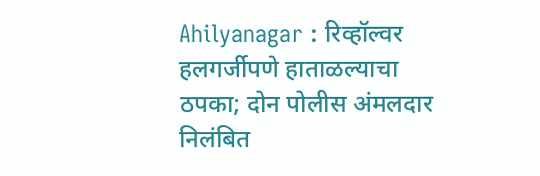Ahilyanagar : रिव्हॉल्वर हलगर्जीपणे हाताळल्याचा ठपका; दोन पोलीस अंमलदार निलंबित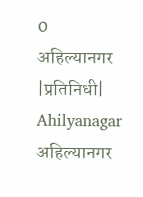0
अहिल्यानगर |प्रतिनिधी| Ahilyanagar अहिल्यानगर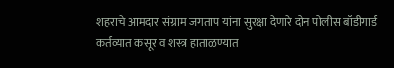शहराचे आमदार संग्राम जगताप यांना सुरक्षा देणारे दोन पोलीस बॉडीगार्ड कर्तव्यात कसूर व शस्त्र हाताळण्यात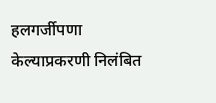हलगर्जीपणा केल्याप्रकरणी निलंबित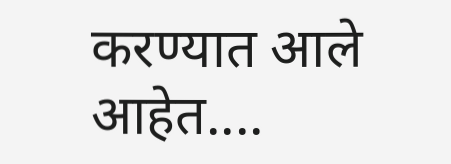करण्यात आले आहेत....